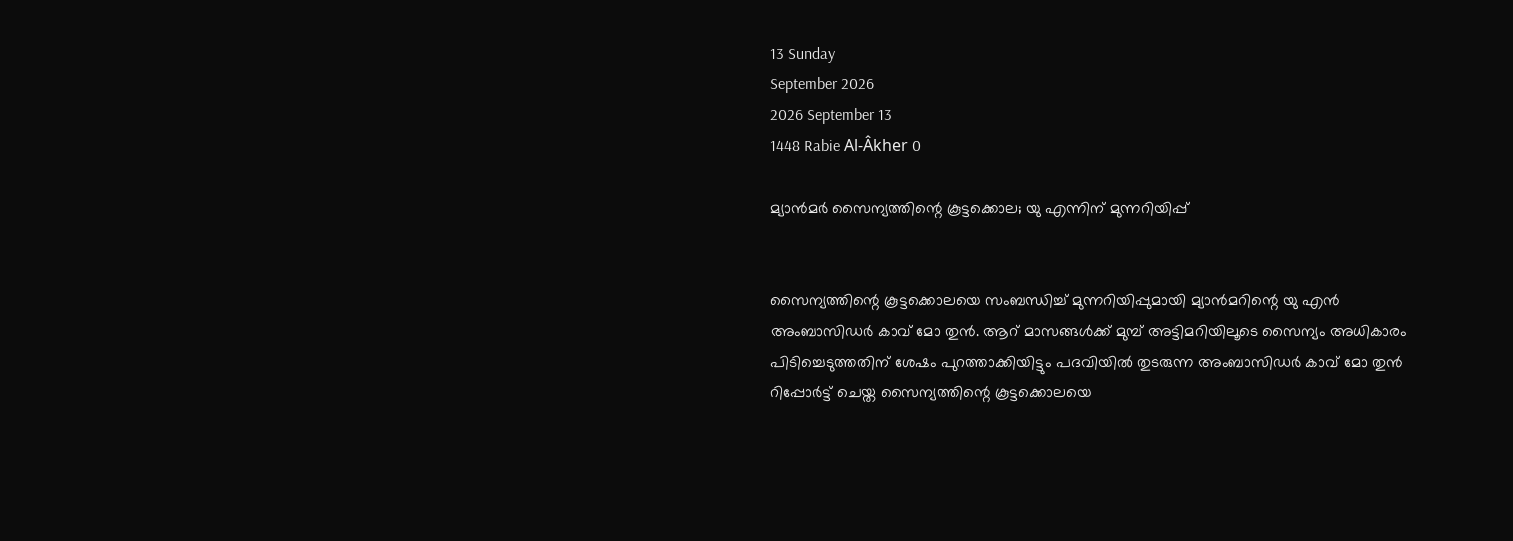13 Sunday
September 2026
2026 September 13
1448 Rabie Al-Âkher 0

മ്യാന്‍മര്‍ സൈന്യത്തിന്റെ കൂട്ടക്കൊല; യു എന്നിന് മുന്നറിയിപ്പ്


സൈന്യത്തിന്റെ കൂട്ടക്കൊലയെ സംബന്ധിച്ച് മുന്നറിയിപ്പുമായി മ്യാന്‍മറിന്റെ യു എന്‍ അംബാസിഡര്‍ കാവ് മോ തുന്‍. ആറ് മാസങ്ങള്‍ക്ക് മുമ്പ് അട്ടിമറിയിലൂടെ സൈന്യം അധികാരം പിടിച്ചെടുത്തതിന് ശേഷം പുറത്താക്കിയിട്ടും പദവിയില്‍ തുടരുന്ന അംബാസിഡര്‍ കാവ് മോ തുന്‍ റിപ്പോര്‍ട്ട് ചെയ്ത സൈന്യത്തിന്റെ കൂട്ടക്കൊലയെ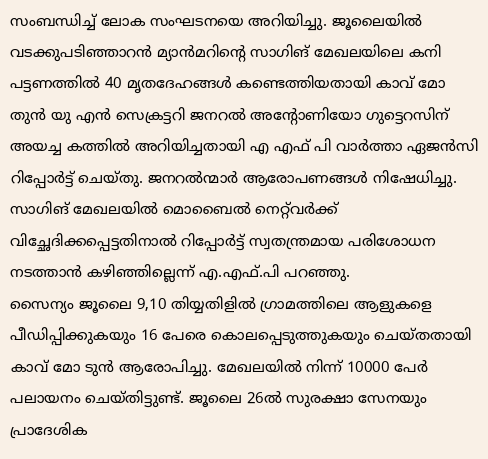സംബന്ധിച്ച് ലോക സംഘടനയെ അറിയിച്ചു. ജൂലൈയില്‍ വടക്കുപടിഞ്ഞാറന്‍ മ്യാന്‍മറിന്റെ സാഗിങ് മേഖലയിലെ കനി പട്ടണത്തില്‍ 40 മൃതദേഹങ്ങള്‍ കണ്ടെത്തിയതായി കാവ് മോ തുന്‍ യു എന്‍ സെക്രട്ടറി ജനറല്‍ അന്റോണിയോ ഗുട്ടെറസിന് അയച്ച കത്തില്‍ അറിയിച്ചതായി എ എഫ് പി വാര്‍ത്താ ഏജന്‍സി റിപ്പോര്‍ട്ട് ചെയ്തു. ജനറല്‍ന്മാര്‍ ആരോപണങ്ങള്‍ നിഷേധിച്ചു. സാഗിങ് മേഖലയില്‍ മൊബൈല്‍ നെറ്റ്‌വര്‍ക്ക് വിച്ഛേദിക്കപ്പെട്ടതിനാല്‍ റിപ്പോര്‍ട്ട് സ്വതന്ത്രമായ പരിശോധന നടത്താന്‍ കഴിഞ്ഞില്ലെന്ന് എ.എഫ്.പി പറഞ്ഞു.
സൈന്യം ജൂലൈ 9,10 തിയ്യതിളില്‍ ഗ്രാമത്തിലെ ആളുകളെ പീഡിപ്പിക്കുകയും 16 പേരെ കൊലപ്പെടുത്തുകയും ചെയ്തതായി കാവ് മോ ടുന്‍ ആരോപിച്ചു. മേഖലയില്‍ നിന്ന് 10000 പേര്‍ പലായനം ചെയ്തിട്ടുണ്ട്. ജൂലൈ 26ല്‍ സുരക്ഷാ സേനയും പ്രാദേശിക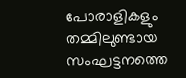പോരാളികളും തമ്മിലുണ്ടായ സംഘട്ടനത്തെ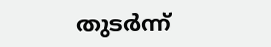തുടര്‍ന്ന്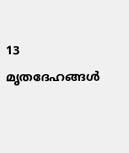13 മൃതദേഹങ്ങള്‍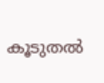കൂടുതല്‍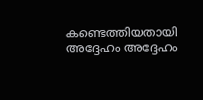കണ്ടെത്തിയതായി അദ്ദേഹം അദ്ദേഹം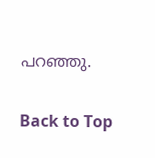പറഞ്ഞു.

Back to Top